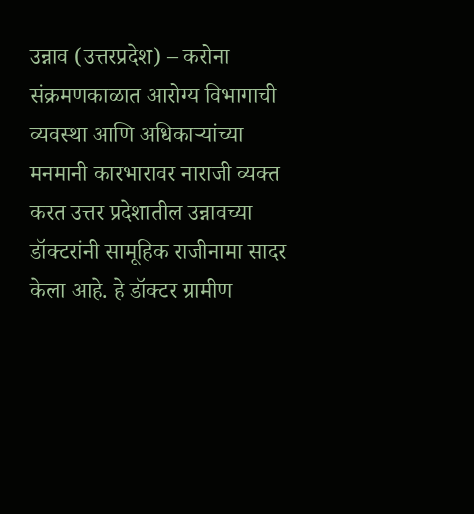उन्नाव (उत्तरप्रदेश) – करोना संक्रमणकाळात आरोग्य विभागाची व्यवस्था आणि अधिकाऱ्यांच्या मनमानी कारभारावर नाराजी व्यक्त करत उत्तर प्रदेशातील उन्नावच्या डॉक्टरांनी सामूहिक राजीनामा सादर केला आहे. हे डॉक्टर ग्रामीण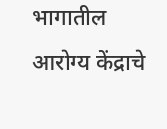भागातील आरोग्य केंद्राचे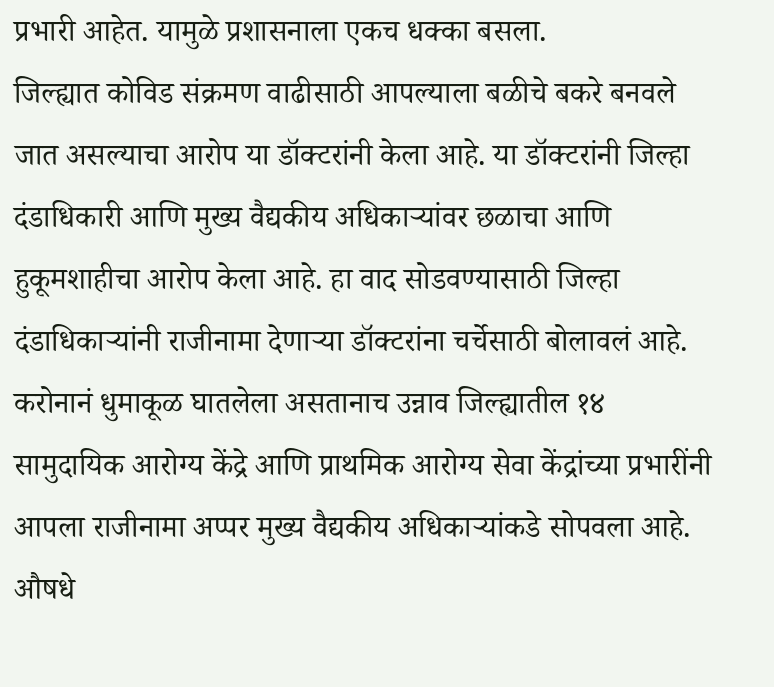प्रभारी आहेत. यामुळे प्रशासनाला एकच धक्का बसला.
जिल्ह्यात कोविड संक्रमण वाढीसाठी आपल्याला बळीचे बकरे बनवले जात असल्याचा आरोप या डॉक्टरांनी केला आहे. या डॉक्टरांनी जिल्हा दंडाधिकारी आणि मुख्य वैद्यकीय अधिकाऱ्यांवर छळाचा आणि हुकूमशाहीचा आरोप केला आहे. हा वाद सोडवण्यासाठी जिल्हा दंडाधिकाऱ्यांनी राजीनामा देणाऱ्या डॉक्टरांना चर्चेसाठी बोलावलं आहे. करोनानं धुमाकूळ घातलेला असतानाच उन्नाव जिल्ह्यातील १४ सामुदायिक आरोग्य केंद्रे आणि प्राथमिक आरोग्य सेवा केंद्रांच्या प्रभारींनी आपला राजीनामा अप्पर मुख्य वैद्यकीय अधिकाऱ्यांकडे सोपवला आहे.
औषधे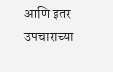आणि इतर उपचाराच्या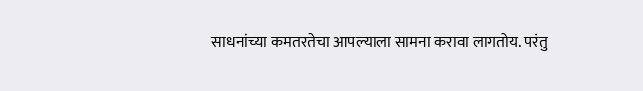साधनांच्या कमतरतेचा आपल्याला सामना करावा लागतोय. परंतु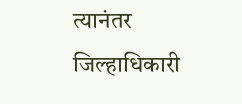त्यानंतर जिल्हाधिकारी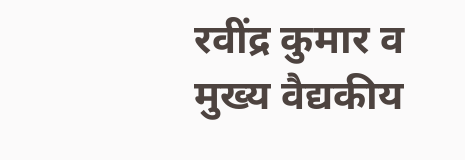रवींद्र कुमार व मुख्य वैद्यकीय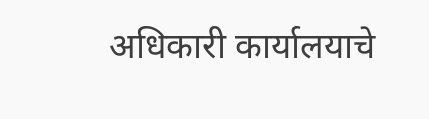अधिकारी कार्यालयाचे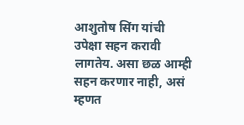आशुतोष सिंग यांची उपेक्षा सहन करावी लागतेय. असा छळ आम्ही सहन करणार नाही, असं म्हणत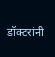डॉक्टरांनी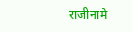राजीनामे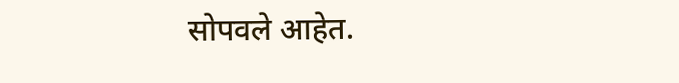सोपवले आहेत.